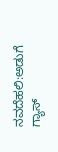ನವದೆಹಲಿ:ಅಡುಗೆ ಗ್ಯಾಸ್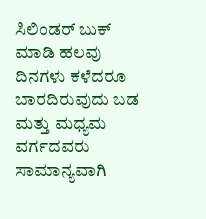ಸಿಲಿಂಡರ್ ಬುಕ್ ಮಾಡಿ ಹಲವು ದಿನಗಳು ಕಳೆದರೂ ಬಾರದಿರುವುದು ಬಡ ಮತ್ತು ಮಧ್ಯಮ ವರ್ಗದವರು ಸಾಮಾನ್ಯವಾಗಿ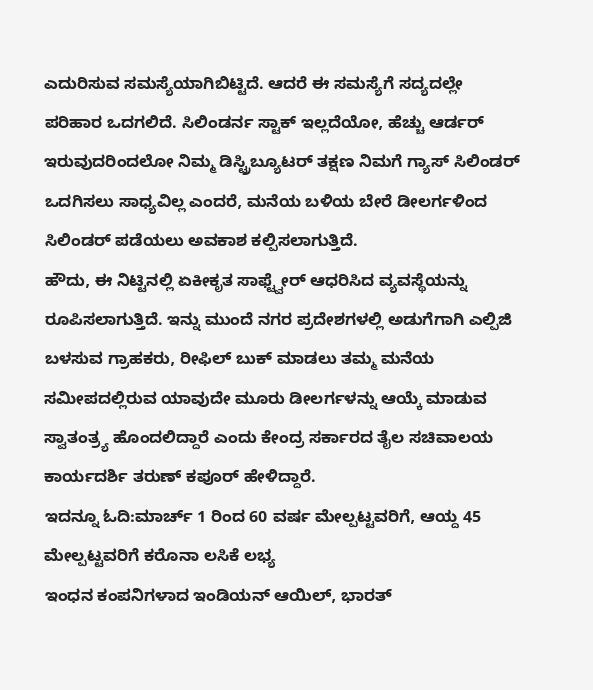ಎದುರಿಸುವ ಸಮಸ್ಯೆಯಾಗಿಬಿಟ್ಟಿದೆ. ಆದರೆ ಈ ಸಮಸ್ಯೆಗೆ ಸದ್ಯದಲ್ಲೇ ಪರಿಹಾರ ಒದಗಲಿದೆ. ಸಿಲಿಂಡರ್ನ ಸ್ಟಾಕ್ ಇಲ್ಲದೆಯೋ, ಹೆಚ್ಚು ಆರ್ಡರ್ ಇರುವುದರಿಂದಲೋ ನಿಮ್ಮ ಡಿಸ್ಟ್ರಿಬ್ಯೂಟರ್ ತಕ್ಷಣ ನಿಮಗೆ ಗ್ಯಾಸ್ ಸಿಲಿಂಡರ್ ಒದಗಿಸಲು ಸಾಧ್ಯವಿಲ್ಲ ಎಂದರೆ, ಮನೆಯ ಬಳಿಯ ಬೇರೆ ಡೀಲರ್ಗಳಿಂದ ಸಿಲಿಂಡರ್ ಪಡೆಯಲು ಅವಕಾಶ ಕಲ್ಪಿಸಲಾಗುತ್ತಿದೆ.
ಹೌದು, ಈ ನಿಟ್ಟಿನಲ್ಲಿ ಏಕೀಕೃತ ಸಾಫ್ಟ್ವೇರ್ ಆಧರಿಸಿದ ವ್ಯವಸ್ಥೆಯನ್ನು ರೂಪಿಸಲಾಗುತ್ತಿದೆ. ಇನ್ನು ಮುಂದೆ ನಗರ ಪ್ರದೇಶಗಳಲ್ಲಿ ಅಡುಗೆಗಾಗಿ ಎಲ್ಪಿಜಿ ಬಳಸುವ ಗ್ರಾಹಕರು, ರೀಫಿಲ್ ಬುಕ್ ಮಾಡಲು ತಮ್ಮ ಮನೆಯ ಸಮೀಪದಲ್ಲಿರುವ ಯಾವುದೇ ಮೂರು ಡೀಲರ್ಗಳನ್ನು ಆಯ್ಕೆ ಮಾಡುವ ಸ್ವಾತಂತ್ರ್ಯ ಹೊಂದಲಿದ್ದಾರೆ ಎಂದು ಕೇಂದ್ರ ಸರ್ಕಾರದ ತೈಲ ಸಚಿವಾಲಯ ಕಾರ್ಯದರ್ಶಿ ತರುಣ್ ಕಪೂರ್ ಹೇಳಿದ್ದಾರೆ.
ಇದನ್ನೂ ಓದಿ:ಮಾರ್ಚ್ 1 ರಿಂದ 60 ವರ್ಷ ಮೇಲ್ಪಟ್ಟವರಿಗೆ, ಆಯ್ದ 45 ಮೇಲ್ಪಟ್ಟವರಿಗೆ ಕರೊನಾ ಲಸಿಕೆ ಲಭ್ಯ
ಇಂಧನ ಕಂಪನಿಗಳಾದ ಇಂಡಿಯನ್ ಆಯಿಲ್, ಭಾರತ್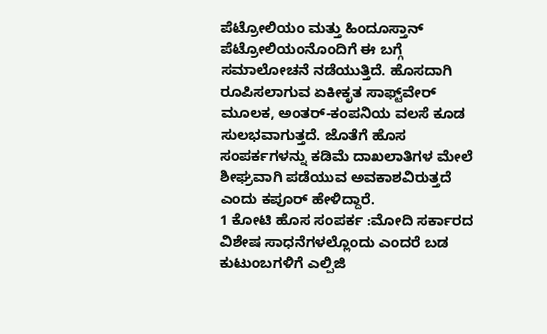ಪೆಟ್ರೋಲಿಯಂ ಮತ್ತು ಹಿಂದೂಸ್ತಾನ್ ಪೆಟ್ರೋಲಿಯಂನೊಂದಿಗೆ ಈ ಬಗ್ಗೆ ಸಮಾಲೋಚನೆ ನಡೆಯುತ್ತಿದೆ. ಹೊಸದಾಗಿ ರೂಪಿಸಲಾಗುವ ಏಕೀಕೃತ ಸಾಫ್ಟ್‌ವೇರ್ ಮೂಲಕ, ಅಂತರ್-ಕಂಪನಿಯ ವಲಸೆ ಕೂಡ ಸುಲಭವಾಗುತ್ತದೆ. ಜೊತೆಗೆ ಹೊಸ ಸಂಪರ್ಕಗಳನ್ನು ಕಡಿಮೆ ದಾಖಲಾತಿಗಳ ಮೇಲೆ ಶೀಘ್ರವಾಗಿ ಪಡೆಯುವ ಅವಕಾಶವಿರುತ್ತದೆ ಎಂದು ಕಪೂರ್ ಹೇಳಿದ್ದಾರೆ.
1 ಕೋಟಿ ಹೊಸ ಸಂಪರ್ಕ :ಮೋದಿ ಸರ್ಕಾರದ ವಿಶೇಷ ಸಾಧನೆಗಳಲ್ಲೊಂದು ಎಂದರೆ ಬಡ ಕುಟುಂಬಗಳಿಗೆ ಎಲ್ಪಿಜಿ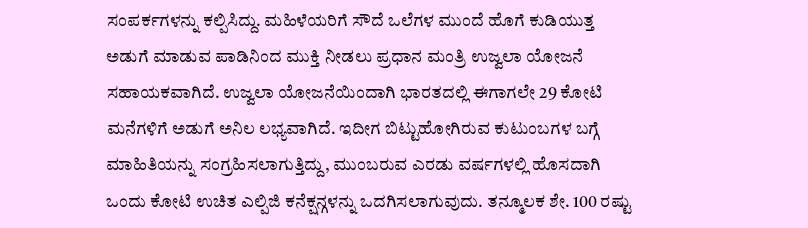ಸಂಪರ್ಕಗಳನ್ನು ಕಲ್ಪಿಸಿದ್ದು. ಮಹಿಳೆಯರಿಗೆ ಸೌದೆ ಒಲೆಗಳ ಮುಂದೆ ಹೊಗೆ ಕುಡಿಯುತ್ತ ಅಡುಗೆ ಮಾಡುವ ಪಾಡಿನಿಂದ ಮುಕ್ತಿ ನೀಡಲು ಪ್ರಧಾನ ಮಂತ್ರಿ ಉಜ್ವಲಾ ಯೋಜನೆ ಸಹಾಯಕವಾಗಿದೆ. ಉಜ್ವಲಾ ಯೋಜನೆಯಿಂದಾಗಿ ಭಾರತದಲ್ಲಿ ಈಗಾಗಲೇ 29 ಕೋಟಿ ಮನೆಗಳಿಗೆ ಅಡುಗೆ ಅನಿಲ ಲಭ್ಯವಾಗಿದೆ. ಇದೀಗ ಬಿಟ್ಟುಹೋಗಿರುವ ಕುಟುಂಬಗಳ ಬಗ್ಗೆ ಮಾಹಿತಿಯನ್ನು ಸಂಗ್ರಹಿಸಲಾಗುತ್ತಿದ್ದು, ಮುಂಬರುವ ಎರಡು ವರ್ಷಗಳಲ್ಲಿ ಹೊಸದಾಗಿ ಒಂದು ಕೋಟಿ ಉಚಿತ ಎಲ್ಪಿಜಿ ಕನೆಕ್ಷನ್ಗಳನ್ನು ಒದಗಿಸಲಾಗುವುದು. ತನ್ಮೂಲಕ ಶೇ. 100 ರಷ್ಟು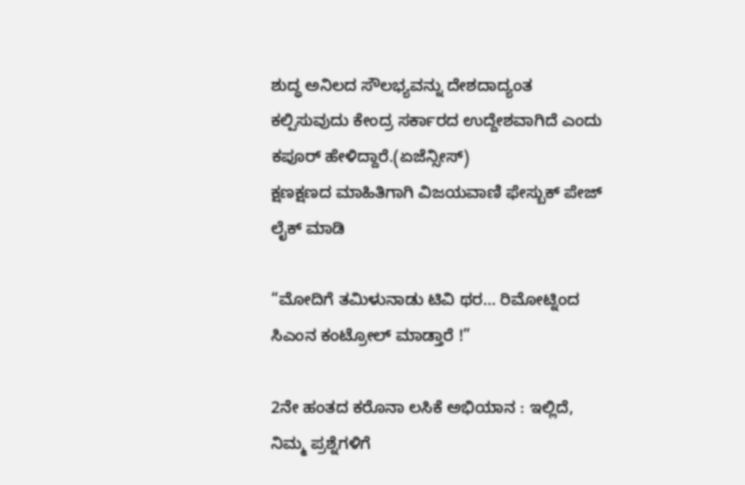ಶುದ್ಧ ಅನಿಲದ ಸೌಲಭ್ಯವನ್ನು ದೇಶದಾದ್ಯಂತ ಕಲ್ಪಿಸುವುದು ಕೇಂದ್ರ ಸರ್ಕಾರದ ಉದ್ದೇಶವಾಗಿದೆ ಎಂದು ಕಪೂರ್ ಹೇಳಿದ್ದಾರೆ.(ಏಜೆನ್ಸೀಸ್)
ಕ್ಷಣಕ್ಷಣದ ಮಾಹಿತಿಗಾಗಿ ವಿಜಯವಾಣಿ ಫೇಸ್ಬುಕ್ ಪೇಜ್ ಲೈಕ್ ಮಾಡಿ

“ಮೋದಿಗೆ ತಮಿಳುನಾಡು ಟಿವಿ ಥರ… ರಿಮೋಟ್ನಿಂದ ಸಿಎಂನ ಕಂಟ್ರೋಲ್ ಮಾಡ್ತಾರೆ !”

2ನೇ ಹಂತದ ಕರೊನಾ ಲಸಿಕೆ ಅಭಿಯಾನ : ಇಲ್ಲಿದೆ, ನಿಮ್ಮ ಪ್ರಶ್ನೆಗಳಿಗೆ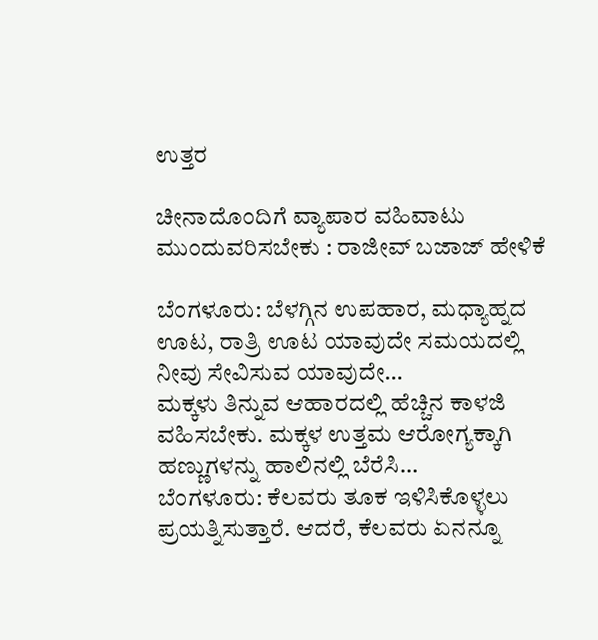ಉತ್ತರ

ಚೀನಾದೊಂದಿಗೆ ವ್ಯಾಪಾರ ವಹಿವಾಟು ಮುಂದುವರಿಸಬೇಕು : ರಾಜೀವ್ ಬಜಾಜ್ ಹೇಳಿಕೆ

ಬೆಂಗಳೂರು: ಬೆಳಗ್ಗಿನ ಉಪಹಾರ, ಮಧ್ಯಾಹ್ನದ ಊಟ, ರಾತ್ರಿ ಊಟ ಯಾವುದೇ ಸಮಯದಲ್ಲಿ ನೀವು ಸೇವಿಸುವ ಯಾವುದೇ…
ಮಕ್ಕಳು ತಿನ್ನುವ ಆಹಾರದಲ್ಲಿ ಹೆಚ್ಚಿನ ಕಾಳಜಿ ವಹಿಸಬೇಕು. ಮಕ್ಕಳ ಉತ್ತಮ ಆರೋಗ್ಯಕ್ಕಾಗಿ ಹಣ್ಣುಗಳನ್ನು ಹಾಲಿನಲ್ಲಿ ಬೆರೆಸಿ…
ಬೆಂಗಳೂರು: ಕೆಲವರು ತೂಕ ಇಳಿಸಿಕೊಳ್ಳಲು ಪ್ರಯತ್ನಿಸುತ್ತಾರೆ. ಆದರೆ, ಕೆಲವರು ಏನನ್ನೂ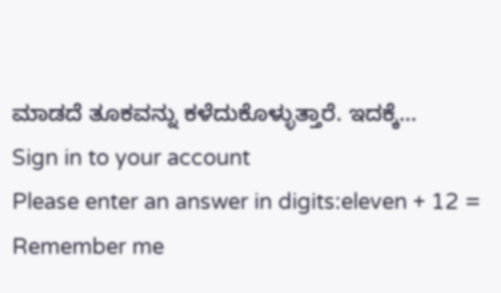ಮಾಡದೆ ತೂಕವನ್ನು ಕಳೆದುಕೊಳ್ಳುತ್ತಾರೆ. ಇದಕ್ಕೆ…
Sign in to your account
Please enter an answer in digits:eleven + 12 =
Remember me